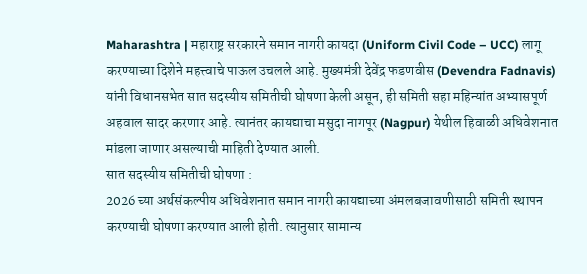Maharashtra | महाराष्ट्र सरकारने समान नागरी कायदा (Uniform Civil Code – UCC) लागू करण्याच्या दिशेने महत्त्वाचे पाऊल उचलले आहे. मुख्यमंत्री देवेंद्र फडणवीस (Devendra Fadnavis) यांनी विधानसभेत सात सदस्यीय समितीची घोषणा केली असून, ही समिती सहा महिन्यांत अभ्यासपूर्ण अहवाल सादर करणार आहे. त्यानंतर कायद्याचा मसुदा नागपूर (Nagpur) येथील हिवाळी अधिवेशनात मांडला जाणार असल्याची माहिती देण्यात आली.
सात सदस्यीय समितीची घोषणा :
2026 च्या अर्थसंकल्पीय अधिवेशनात समान नागरी कायद्याच्या अंमलबजावणीसाठी समिती स्थापन करण्याची घोषणा करण्यात आली होती. त्यानुसार सामान्य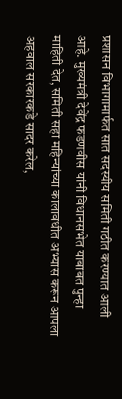प्रशासन विभागामार्फत सात सदस्यीय समिती गठीत करण्यात आली आहे. मुख्यमंत्री देवेंद्र फडणवीस यांनी विधानसभेत याबाबत पुन्हा माहिती देत, समिती सहा महिन्यांच्या कालावधीत अभ्यास करून आपला अहवाल सरकारकडे सादर करेल,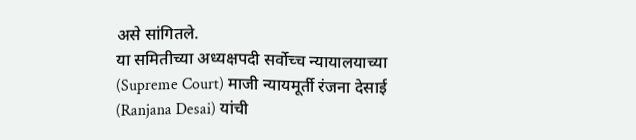असे सांगितले.
या समितीच्या अध्यक्षपदी सर्वोच्च न्यायालयाच्या (Supreme Court) माजी न्यायमूर्ती रंजना देसाई (Ranjana Desai) यांची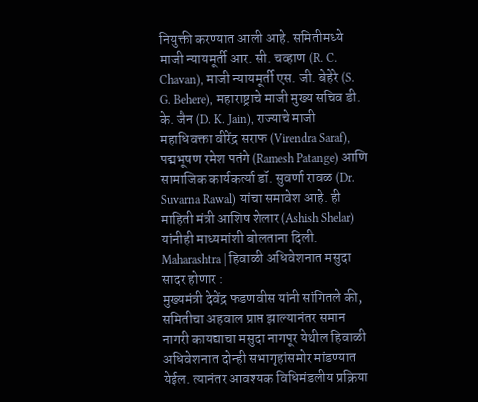नियुक्ती करण्यात आली आहे. समितीमध्ये माजी न्यायमूर्ती आर. सी. चव्हाण (R. C. Chavan), माजी न्यायमूर्ती एस. जी. बेहेरे (S. G. Behere), महाराष्ट्राचे माजी मुख्य सचिव डी. के. जैन (D. K. Jain), राज्याचे माजी महाधिवक्ता वीरेंद्र सराफ (Virendra Saraf), पद्मभूषण रमेश पतंगे (Ramesh Patange) आणि सामाजिक कार्यकर्त्या डॉ. सुवर्णा रावळ (Dr. Suvarna Rawal) यांचा समावेश आहे. ही माहिती मंत्री आशिष शेलार (Ashish Shelar) यांनीही माध्यमांशी बोलताना दिली.
Maharashtra | हिवाळी अधिवेशनात मसुदा सादर होणार :
मुख्यमंत्री देवेंद्र फडणवीस यांनी सांगितले की, समितीचा अहवाल प्राप्त झाल्यानंतर समान नागरी कायद्याचा मसुदा नागपूर येथील हिवाळी अधिवेशनात दोन्ही सभागृहांसमोर मांडण्यात येईल. त्यानंतर आवश्यक विधिमंडलीय प्रक्रिया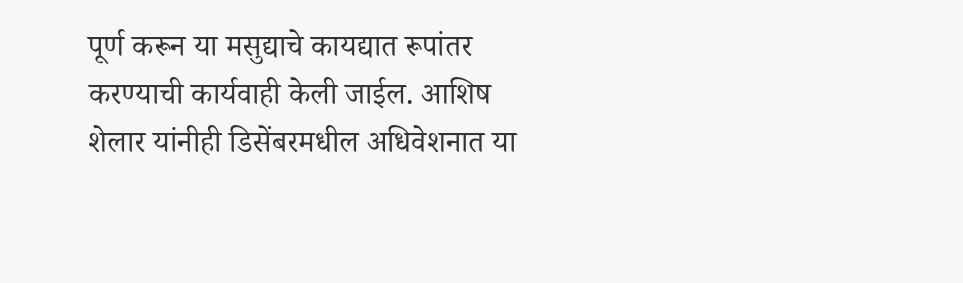पूर्ण करून या मसुद्याचे कायद्यात रूपांतर करण्याची कार्यवाही केली जाईल. आशिष शेलार यांनीही डिसेंबरमधील अधिवेशनात या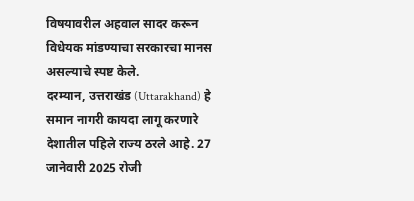विषयावरील अहवाल सादर करून विधेयक मांडण्याचा सरकारचा मानस असल्याचे स्पष्ट केले.
दरम्यान, उत्तराखंड (Uttarakhand) हे समान नागरी कायदा लागू करणारे देशातील पहिले राज्य ठरले आहे. 27 जानेवारी 2025 रोजी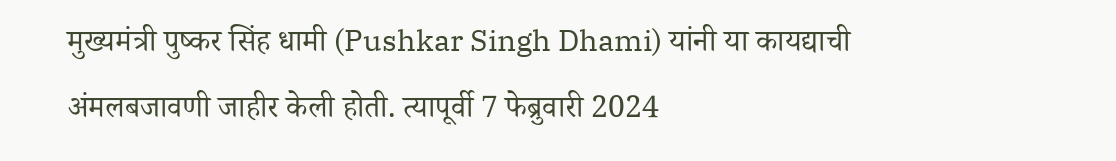मुख्यमंत्री पुष्कर सिंह धामी (Pushkar Singh Dhami) यांनी या कायद्याची अंमलबजावणी जाहीर केली होती. त्यापूर्वी 7 फेब्रुवारी 2024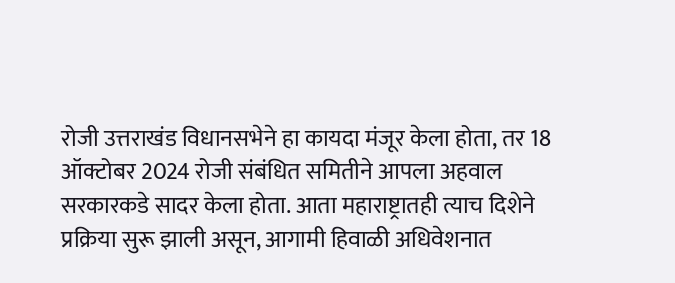रोजी उत्तराखंड विधानसभेने हा कायदा मंजूर केला होता, तर 18 ऑक्टोबर 2024 रोजी संबंधित समितीने आपला अहवाल सरकारकडे सादर केला होता. आता महाराष्ट्रातही त्याच दिशेने प्रक्रिया सुरू झाली असून, आगामी हिवाळी अधिवेशनात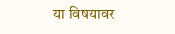या विषयावर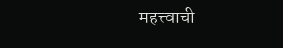महत्त्वाची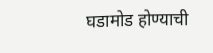घडामोड होण्याची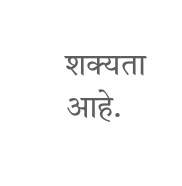शक्यता आहे.